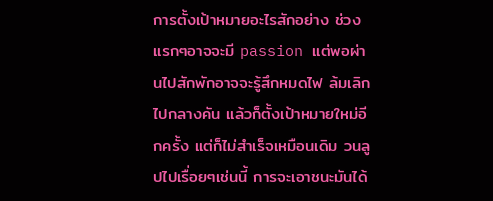การตั้งเป้าหมายอะไรสักอย่าง ช่วงแรกๆอาจจะมี passion แต่พอผ่านไปสักพักอาจจะรู้สึกหมดไฟ ล้มเลิกไปกลางคัน แล้วก็ตั้งเป้าหมายใหม่อีกครั้ง แต่ก็ไม่สำเร็จเหมือนเดิม วนลูปไปเรื่อยๆเช่นนี้ การจะเอาชนะมันได้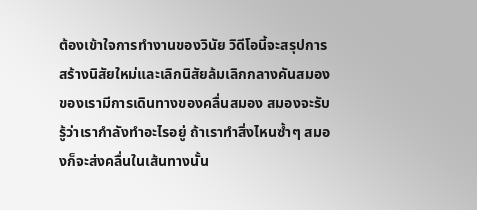ต้องเข้าใจการทำงานของวินัย วิดีโอนี้จะสรุปการสร้างนิสัยใหม่และเลิกนิสัยล้มเลิกกลางคันสมองของเรามีการเดินทางของคลื่นสมอง สมองจะรับรู้ว่าเรากำลังทำอะไรอยู่ ถ้าเราทำสิ่งไหนซ้ำๆ สมองก็จะส่งคลื่นในเส้นทางนั้น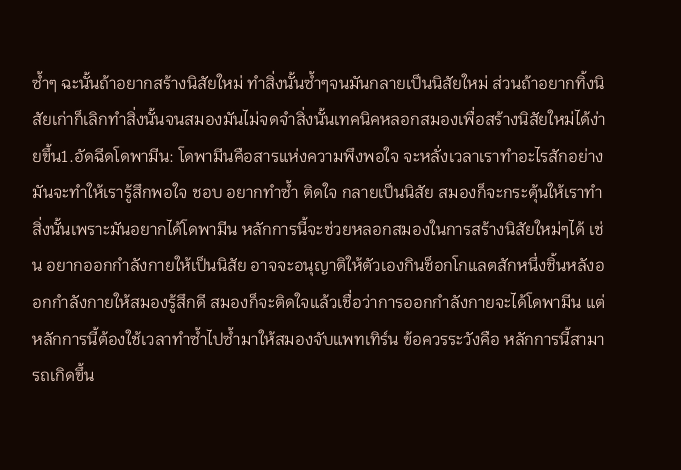ซ้ำๆ ฉะนั้นถ้าอยากสร้างนิสัยใหม่ ทำสิ่งนั้นซ้ำๆจนมันกลายเป็นนิสัยใหม่ ส่วนถ้าอยากทิ้งนิสัยเก่าก็เลิกทำสิ่งนั้นจนสมองมันไม่จดจำสิ่งนั้นเทคนิคหลอกสมองเพื่อสร้างนิสัยใหม่ได้ง่ายขึ้น1.อัดฉีดโดพามีน: โดพามีนคือสารแห่งความพึงพอใจ จะหลั่งเวลาเราทำอะไรสักอย่าง มันจะทำให้เรารู้สึกพอใจ ชอบ อยากทำซ้ำ ติดใจ กลายเป็นนิสัย สมองก็จะกระตุ้นให้เราทำสิ่งนั้นเพราะมันอยากได้โดพามีน หลักการนี้จะช่วยหลอกสมองในการสร้างนิสัยใหม่ๆได้ เช่น อยากออกกำลังกายให้เป็นนิสัย อาจจะอนุญาติให้ตัวเองกินช็อกโกแลตสักหนึ่งชิ้นหลังออกกำลังกายให้สมองรู้สึกดี สมองก็จะติดใจแล้วเชื่อว่าการออกกำลังกายจะได้โดพามีน แต่หลักการนี้ต้องใช้เวลาทำซ้ำไปซ้ำมาให้สมองจับแพทเทิร์น ข้อควรระวังคือ หลักการนี้สามารถเกิดขึ้น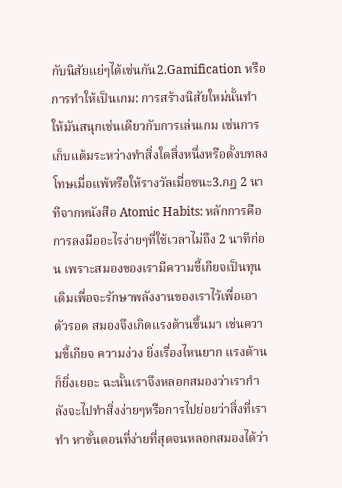กับนิสัยแย่ๆได้เช่นกัน2.Gamification หรือการทำให้เป็นเกม: การสร้างนิสัยใหม่นั้นทำให้มันสนุกเช่นเดียวกับการเล่นเกม เช่นการเก็บแต้มระหว่างทำสิ่งใดสิ่งหนึ่งหรือตั้งบทลงโทษเมื่อแพ้หรือให้รางวัลเมื่อชนะ3.กฎ 2 นาทีจากหนังสือ Atomic Habits: หลักการคือการลงมืออะไรง่ายๆที่ใช้เวลาไม่ถึง 2 นาทีก่อน เพราะสมองของเรามีความขี้เกียจเป็นทุนเดิมเพื่อจะรักษาพลังงานของเราไว้เพื่อเอาตัวรอด สมองจึงเกิดแรงต้านขึ้นมา เช่นความขี้เกียจ ความง่วง ยิ่งเรื่องไหนยาก แรงต้านก็ยิ่งเยอะ ฉะนั้นเราจึงหลอกสมองว่าเรากำลังจะไปทำสิ่งง่ายๆหรือการไปย่อยว่าสิ่งที่เราทำ หาขั้นตอนที่ง่ายที่สุดจนหลอกสมองได้ว่า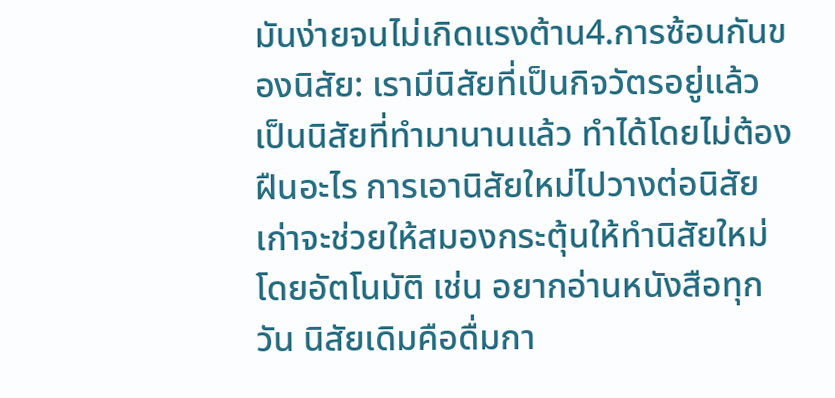มันง่ายจนไม่เกิดแรงต้าน4.การซ้อนกันของนิสัย: เรามีนิสัยที่เป็นกิจวัตรอยู่แล้ว เป็นนิสัยที่ทำมานานแล้ว ทำได้โดยไม่ต้องฝืนอะไร การเอานิสัยใหม่ไปวางต่อนิสัยเก่าจะช่วยให้สมองกระตุ้นให้ทำนิสัยใหม่โดยอัตโนมัติ เช่น อยากอ่านหนังสือทุกวัน นิสัยเดิมคือดื่มกา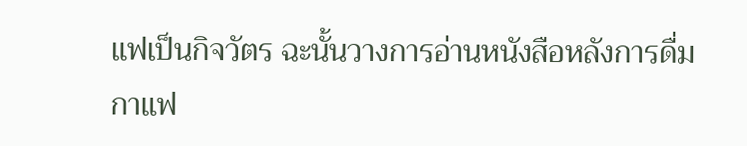แฟเป็นกิจวัตร ฉะนั้นวางการอ่านหนังสือหลังการดื่มกาแฟ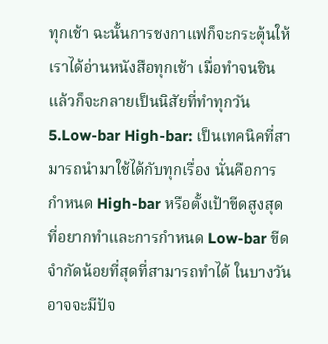ทุกเช้า ฉะนั้นการชงกาแฟก็จะกระตุ้นให้เราได้อ่านหนังสือทุกเช้า เมื่อทำจนชินแล้วก็จะกลายเป็นนิสัยที่ทำทุกวัน5.Low-bar High-bar: เป็นเทคนิคที่สามารถนำมาใช้ได้กับทุกเรื่อง นั่นคือการกำหนด High-bar หรือตั้งเป้าขีดสูงสุดที่อยากทำและการกำหนด Low-bar ขีดจำกัดน้อยที่สุดที่สามารถทำได้ ในบางวันอาจจะมีปัจ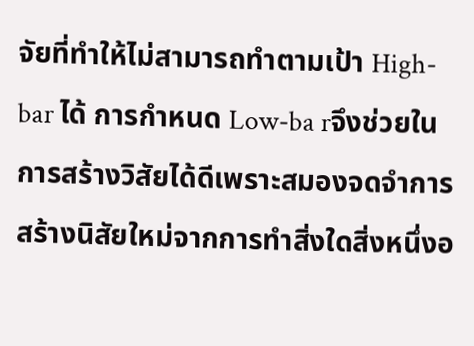จัยที่ทำให้ไม่สามารถทำตามเป้า High-bar ได้ การกำหนด Low-ba rจึงช่วยในการสร้างวิสัยได้ดีเพราะสมองจดจำการสร้างนิสัยใหม่จากการทำสิ่งใดสิ่งหนึ่งอ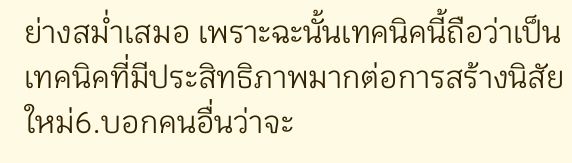ย่างสม่ำเสมอ เพราะฉะนั้นเทคนิคนี้ถือว่าเป็นเทคนิคที่มีประสิทธิภาพมากต่อการสร้างนิสัยใหม่6.บอกคนอื่นว่าจะ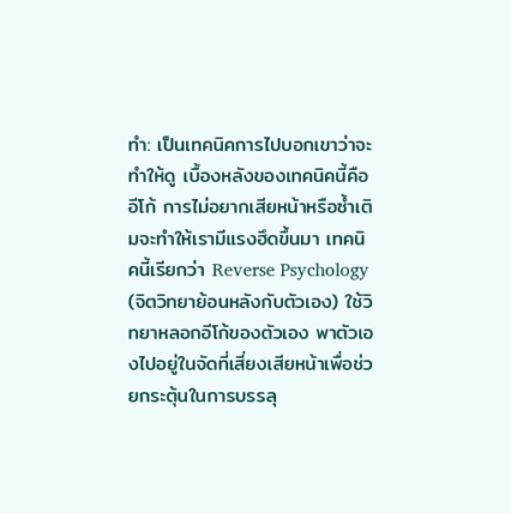ทำ: เป็นเทคนิคการไปบอกเขาว่าจะทำให้ดู เบื้องหลังของเทคนิคนี้คืออีโก้ การไม่อยากเสียหน้าหรือซ้ำเติมจะทำให้เรามีแรงฮึดขึ้นมา เทคนิคนี้เรียกว่า Reverse Psychology (จิตวิทยาย้อนหลังกับตัวเอง) ใช้วิทยาหลอกอีโก้ของตัวเอง พาตัวเองไปอยู่ในจัดที่เสี่ยงเสียหน้าเพื่อช่วยกระตุ้นในการบรรลุ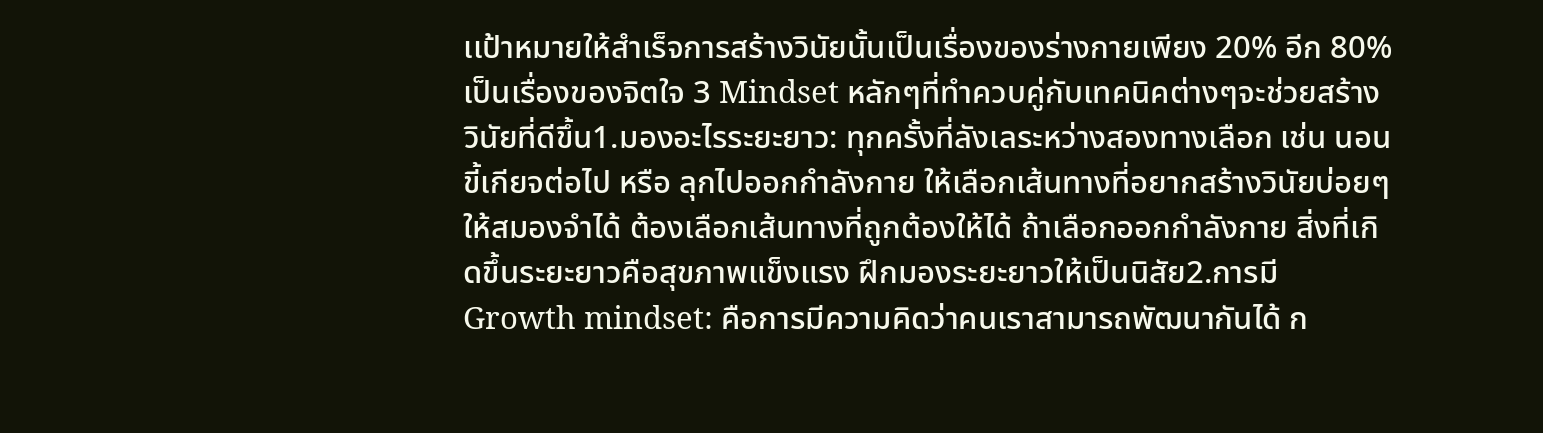เเป้าหมายให้สำเร็จการสร้างวินัยนั้นเป็นเรื่องของร่างกายเพียง 20% อีก 80%เป็นเรื่องของจิตใจ 3 Mindset หลักๆที่ทำควบคู่กับเทคนิคต่างๆจะช่วยสร้างวินัยที่ดีขึ้น1.มองอะไรระยะยาว: ทุกครั้งที่ลังเลระหว่างสองทางเลือก เช่น นอนขี้เกียจต่อไป หรือ ลุกไปออกกำลังกาย ให้เลือกเส้นทางที่อยากสร้างวินัยบ่อยๆให้สมองจำได้ ต้องเลือกเส้นทางที่ถูกต้องให้ได้ ถ้าเลือกออกกำลังกาย สิ่งที่เกิดขึ้นระยะยาวคือสุขภาพแข็งแรง ฝึกมองระยะยาวให้เป็นนิสัย2.การมี Growth mindset: คือการมีความคิดว่าคนเราสามารถพัฒนากันได้ ก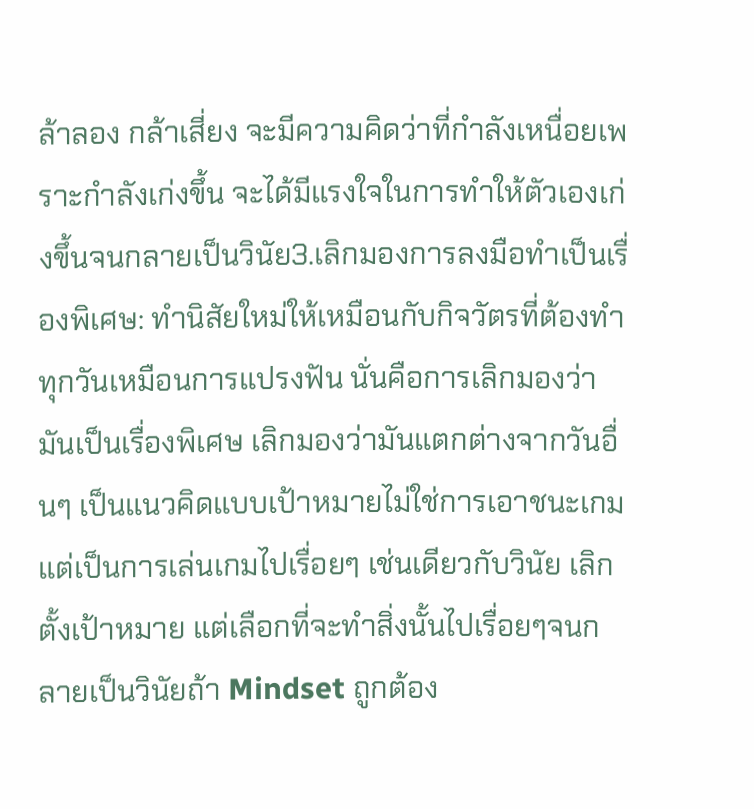ล้าลอง กล้าเสี่ยง จะมีความคิดว่าที่กำลังเหนื่อยเพราะกำลังเก่งขึ้น จะได้มีแรงใจในการทำให้ตัวเองเก่งขึ้นจนกลายเป็นวินัย3.เลิกมองการลงมือทำเป็นเรื่องพิเศษ: ทำนิสัยใหม่ให้เหมือนกับกิจวัตรที่ต้องทำทุกวันเหมือนการแปรงฟัน นั่นคือการเลิกมองว่ามันเป็นเรื่องพิเศษ เลิกมองว่ามันแตกต่างจากวันอื่นๆ เป็นแนวคิดแบบเป้าหมายไม่ใช่การเอาชนะเกม แต่เป็นการเล่นเกมไปเรื่อยๆ เช่นเดียวกับวินัย เลิกตั้งเป้าหมาย แต่เลือกที่จะทำสิ่งนั้นไปเรื่อยๆจนกลายเป็นวินัยถ้า Mindset ถูกต้อง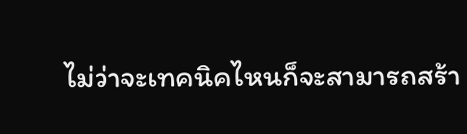ไม่ว่าจะเทคนิคไหนก็จะสามารถสร้า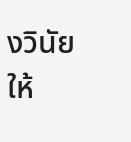งวินัยให้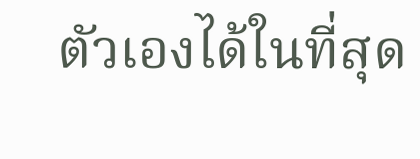ตัวเองได้ในที่สุด